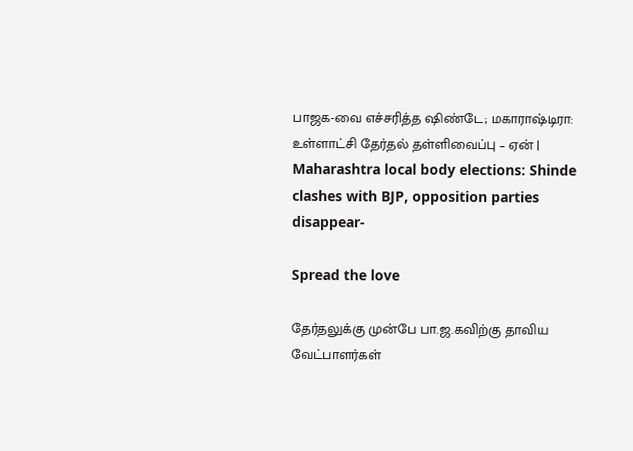பாஜக-வை எச்சரித்த ஷிண்டே; மகாராஷ்டிரா: உள்ளாட்சி தேர்தல் தள்ளிவைப்பு – ஏன் | Maharashtra local body elections: Shinde clashes with BJP, opposition parties disappear-

Spread the love

தேர்தலுக்கு முன்பே பா.ஜ.கவிற்கு தாவிய வேட்பாளர்கள்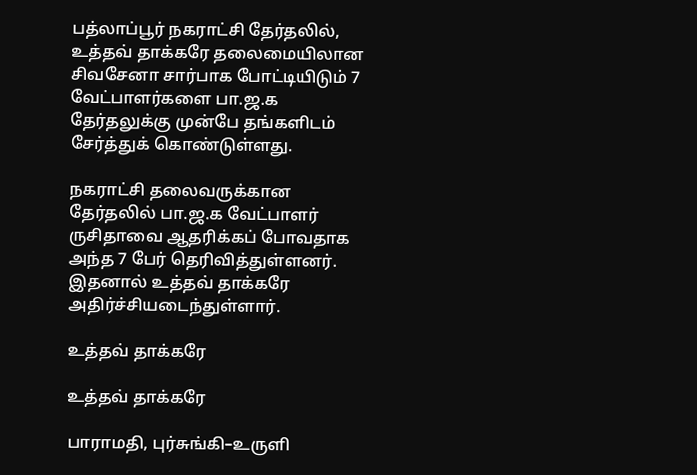பத்லாப்பூர் நகராட்சி தேர்தலில், உத்தவ் தாக்கரே தலைமையிலான சிவசேனா சார்பாக போட்டியிடும் 7 வேட்பாளர்களை பா.ஜ.க தேர்தலுக்கு முன்பே தங்களிடம் சேர்த்துக் கொண்டுள்ளது.

நகராட்சி தலைவருக்கான தேர்தலில் பா.ஜ.க வேட்பாளர் ருசிதாவை ஆதரிக்கப் போவதாக அந்த 7 பேர் தெரிவித்துள்ளனர். இதனால் உத்தவ் தாக்கரே அதிர்ச்சியடைந்துள்ளார்.

உத்தவ் தாக்கரே

உத்தவ் தாக்கரே

பாராமதி, புர்சுங்கி–உருளி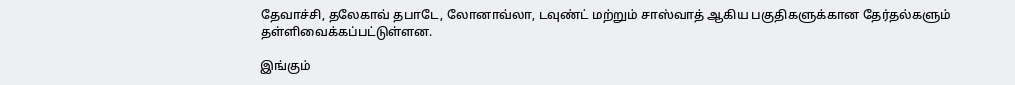தேவாச்சி, தலேகாவ் தபாடே, லோனாவ்லா, டவுண்ட் மற்றும் சாஸ்வாத் ஆகிய பகுதிகளுக்கான தேர்தல்களும் தள்ளிவைக்கப்பட்டுள்ளன.

இங்கும்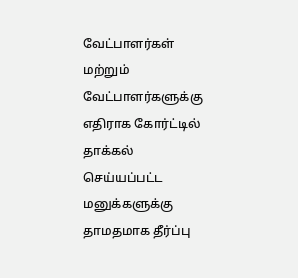வேட்பாளர்கள் மற்றும் வேட்பாளர்களுக்கு எதிராக கோர்ட்டில் தாக்கல் செய்யப்பட்ட மனுக்களுக்கு தாமதமாக தீர்ப்பு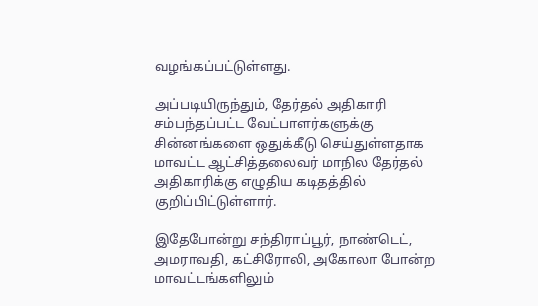வழங்கப்பட்டுள்ளது.

அப்படியிருந்தும், தேர்தல் அதிகாரி சம்பந்தப்பட்ட வேட்பாளர்களுக்கு சின்னங்களை ஒதுக்கீடு செய்துள்ளதாக மாவட்ட ஆட்சித்தலைவர் மாநில தேர்தல் அதிகாரிக்கு எழுதிய கடிதத்தில் குறிப்பிட்டுள்ளார்.

இதேபோன்று சந்திராப்பூர், நாண்டெட், அமராவதி, கட்சிரோலி, அகோலா போன்ற மாவட்டங்களிலும்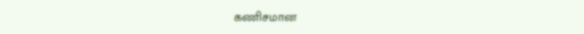கணிசமான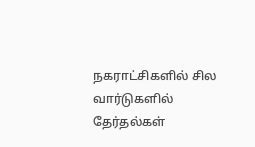நகராட்சிகளில் சில வார்டுகளில் தேர்தல்கள்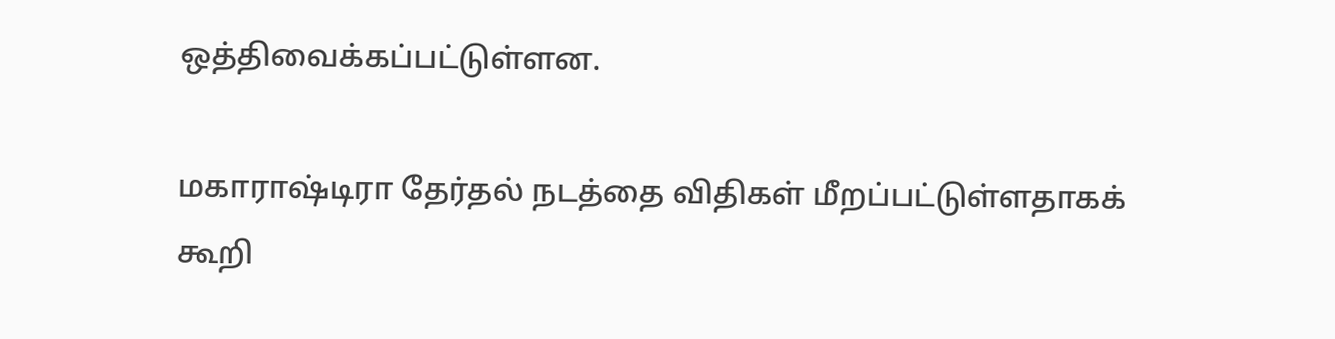ஒத்திவைக்கப்பட்டுள்ளன.

மகாராஷ்டிரா தேர்தல் நடத்தை விதிகள் மீறப்பட்டுள்ளதாகக் கூறி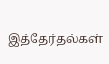இத்தேர்தல்கள்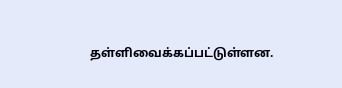தள்ளிவைக்கப்பட்டுள்ளன.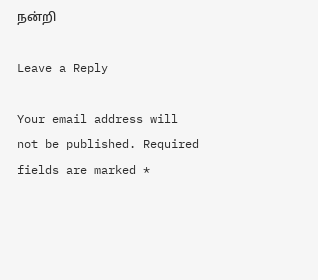நன்றி

Leave a Reply

Your email address will not be published. Required fields are marked *